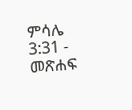ምሳሌ 3:31 - መጽሐፍ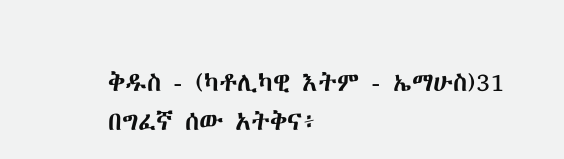ቅዱስ - (ካቶሊካዊ እትም - ኤማሁስ)31 በግፈኛ ሰው አትቅና፥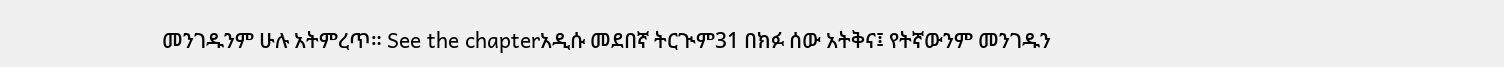መንገዱንም ሁሉ አትምረጥ። See the chapterአዲሱ መደበኛ ትርጒም31 በክፉ ሰው አትቅና፤ የትኛውንም መንገዱን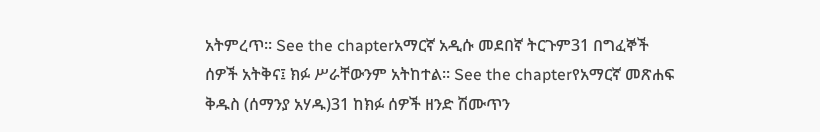አትምረጥ። See the chapterአማርኛ አዲሱ መደበኛ ትርጉም31 በግፈኞች ሰዎች አትቅና፤ ክፉ ሥራቸውንም አትከተል። See the chapterየአማርኛ መጽሐፍ ቅዱስ (ሰማንያ አሃዱ)31 ከክፉ ሰዎች ዘንድ ሽሙጥን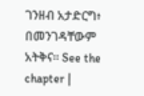ገንዘብ አታድርግ፥ በመንገዳቸውም አትቅና። See the chapter |